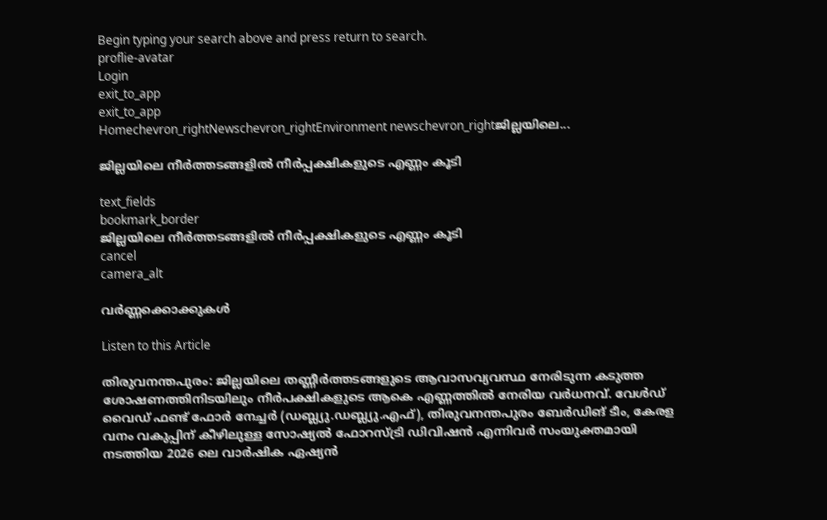Begin typing your search above and press return to search.
proflie-avatar
Login
exit_to_app
exit_to_app
Homechevron_rightNewschevron_rightEnvironment newschevron_rightജില്ലയിലെ...

ജില്ലയിലെ നീർത്തടങ്ങളിൽ നീർപ്പക്ഷികളുടെ എണ്ണം കൂടി

text_fields
bookmark_border
ജില്ലയിലെ നീർത്തടങ്ങളിൽ നീർപ്പക്ഷികളുടെ എണ്ണം കൂടി
cancel
camera_alt

വർണ്ണക്കൊക്കുകൾ

Listen to this Article

തിരുവനന്തപുരം: ജില്ലയിലെ തണ്ണീർത്തടങ്ങളുടെ ആവാസവ്യവസ്ഥ നേരിടുന്ന കടുത്ത ശോഷണത്തിനിടയിലും നീർപക്ഷികളുടെ ആകെ എണ്ണത്തിൽ നേരിയ വർധനവ്. വേൾഡ് വൈഡ് ഫണ്ട് ഫോർ നേച്ചർ (ഡബ്ല്യു.ഡബ്ല്യു.എഫ്), തിരുവനന്തപുരം ബേർഡിങ് ടീം, കേരള വനം വകുപ്പിന് കീഴിലുള്ള സോഷ്യൽ ഫോറസ്ട്രി ഡിവിഷൻ എന്നിവർ സംയുക്തമായി നടത്തിയ 2026 ലെ വാർഷിക ഏഷ്യൻ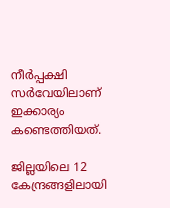നീർപ്പക്ഷി സർവേയിലാണ് ഇക്കാര്യം കണ്ടെത്തിയത്.

ജില്ലയിലെ 12 കേന്ദ്രങ്ങളിലായി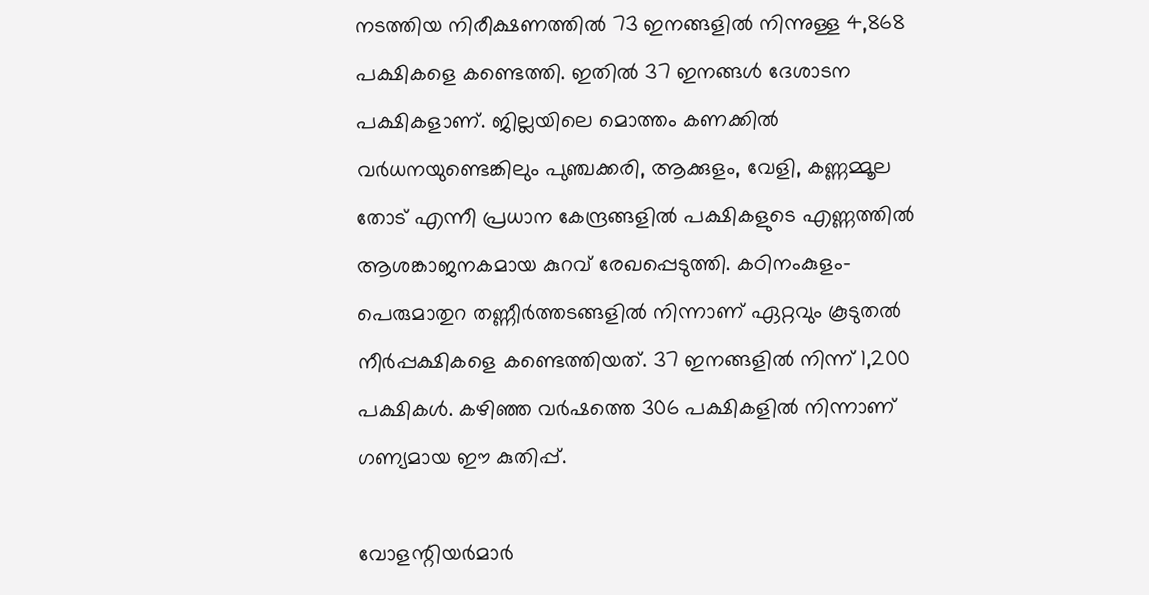നടത്തിയ നിരീക്ഷണത്തിൽ 73 ഇനങ്ങളിൽ നിന്നുള്ള 4,868 പക്ഷികളെ കണ്ടെത്തി. ഇതിൽ 37 ഇനങ്ങൾ ദേശാടന പക്ഷികളാണ്. ജില്ലയിലെ മൊത്തം കണക്കിൽ വർധനയുണ്ടെങ്കിലും പുഞ്ചക്കരി, ആക്കുളം, വേളി, കണ്ണമ്മൂല തോട് എന്നീ പ്രധാന കേന്ദ്രങ്ങളിൽ പക്ഷികളുടെ എണ്ണത്തിൽ ആശങ്കാജനകമായ കുറവ് രേഖപ്പെടുത്തി. കഠിനംകുളം-പെരുമാതുറ തണ്ണീർത്തടങ്ങളിൽ നിന്നാണ് ഏറ്റവും കൂടുതൽ നീർപ്പക്ഷികളെ കണ്ടെത്തിയത്. 37 ഇനങ്ങളിൽ നിന്ന് 1,200 പക്ഷികൾ. കഴിഞ്ഞ വർഷത്തെ 306 പക്ഷികളിൽ നിന്നാണ് ഗണ്യമായ ഈ കുതിപ്പ്.

വോളന്റിയർമാർ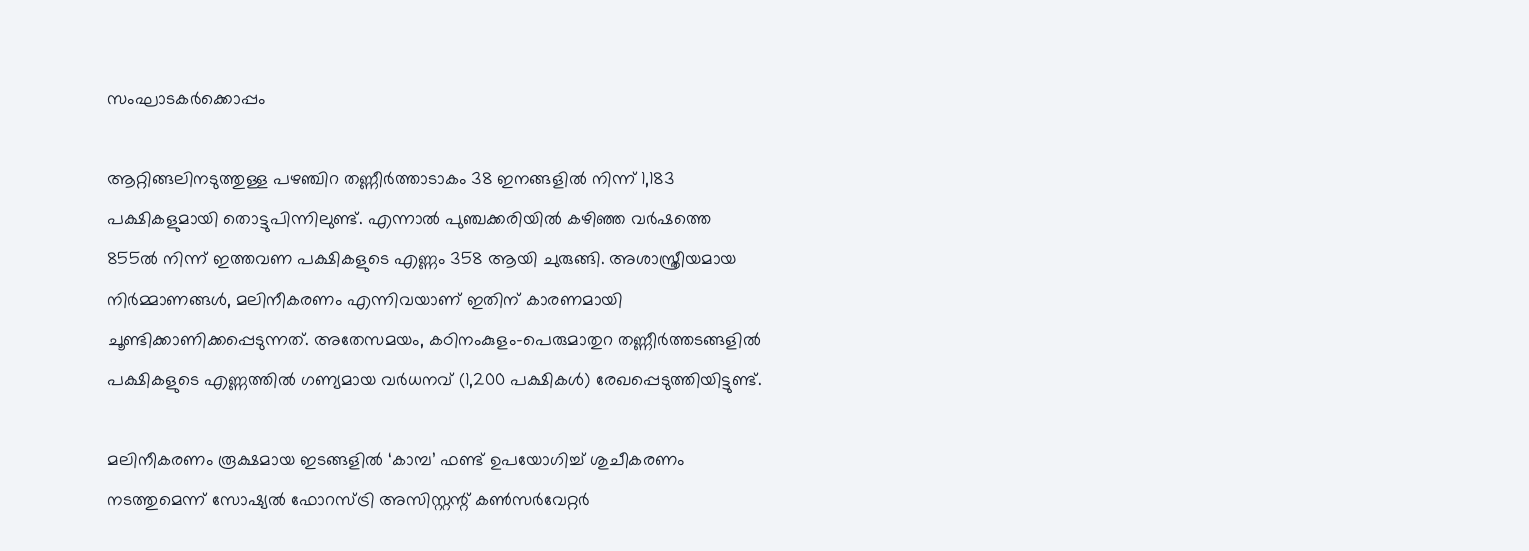സംഘാടകർക്കൊപ്പം

ആറ്റിങ്ങലിനടുത്തുള്ള പഴഞ്ചിറ തണ്ണീർത്താടാകം 38 ഇനങ്ങളിൽ നിന്ന് 1,183 പക്ഷികളുമായി തൊട്ടുപിന്നിലുണ്ട്. എന്നാൽ പുഞ്ചക്കരിയിൽ കഴിഞ്ഞ വർഷത്തെ 855ൽ നിന്ന് ഇത്തവണ പക്ഷികളുടെ എണ്ണം 358 ആയി ചുരുങ്ങി. അശാസ്ത്രീയമായ നിർമ്മാണങ്ങൾ, മലിനീകരണം എന്നിവയാണ് ഇതിന് കാരണമായി ചൂണ്ടിക്കാണിക്കപ്പെടുന്നത്. അതേസമയം, കഠിനംകുളം-പെരുമാതുറ തണ്ണീർത്തടങ്ങളിൽ പക്ഷികളുടെ എണ്ണത്തിൽ ഗണ്യമായ വർധനവ് (1,200 പക്ഷികൾ) രേഖപ്പെടുത്തിയിട്ടുണ്ട്.

മലിനീകരണം രൂക്ഷമായ ഇടങ്ങളിൽ ‘കാമ്പ’ ഫണ്ട് ഉപയോഗിച്ച് ശുചീകരണം നടത്തുമെന്ന് സോഷ്യൽ ഫോറസ്ട്രി അസിസ്റ്റന്റ് കൺസർവേറ്റർ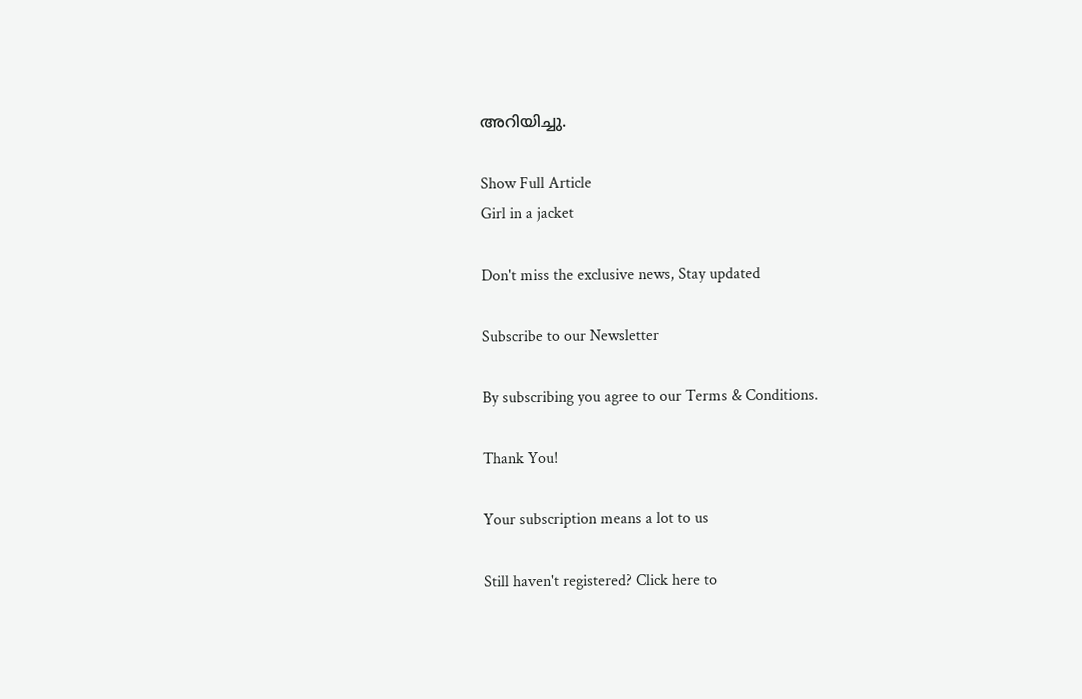അറിയിച്ചു.

Show Full Article
Girl in a jacket

Don't miss the exclusive news, Stay updated

Subscribe to our Newsletter

By subscribing you agree to our Terms & Conditions.

Thank You!

Your subscription means a lot to us

Still haven't registered? Click here to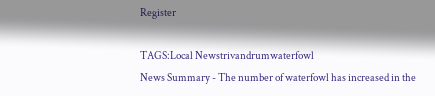Register

TAGS:Local Newstrivandrumwaterfowl
News Summary - The number of waterfowl has increased in the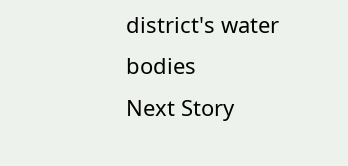district's water bodies
Next Story